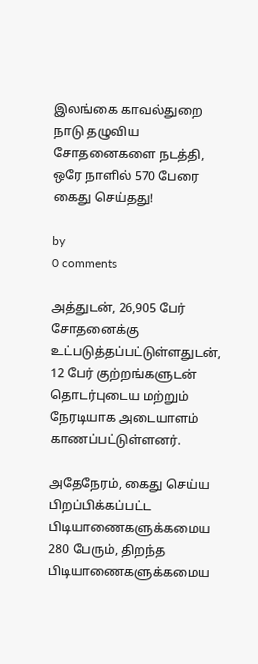இலங்கை காவல்துறை நாடு தழுவிய சோதனைகளை நடத்தி, ஒரே நாளில் 570 பேரை கைது செய்தது!

by
0 comments

அத்துடன், 26,905 பேர் சோதனைக்கு உட்படுத்தப்பட்டுள்ளதுடன், 12 பேர் குற்றங்களுடன் தொடர்புடைய மற்றும் நேரடியாக அடையாளம் காணப்பட்டுள்ளனர்.

அதேநேரம், கைது செய்ய பிறப்பிக்கப்பட்ட பிடியாணைகளுக்கமைய 280 பேரும், திறந்த பிடியாணைகளுக்கமைய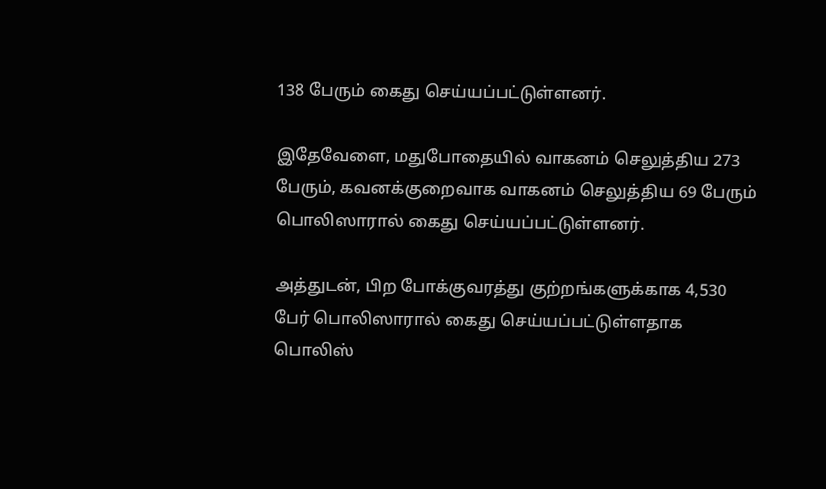138 பேரும் கைது செய்யப்பட்டுள்ளனர்.

இதேவேளை, மதுபோதையில் வாகனம் செலுத்திய 273 பேரும், கவனக்குறைவாக வாகனம் செலுத்திய 69 பேரும் பொலிஸாரால் கைது செய்யப்பட்டுள்ளனர்.

அத்துடன், பிற போக்குவரத்து குற்றங்களுக்காக 4,530 பேர் பொலிஸாரால் கைது செய்யப்பட்டுள்ளதாக பொலிஸ்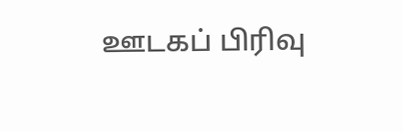ஊடகப் பிரிவு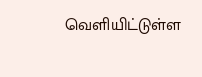வெளியிட்டுள்ள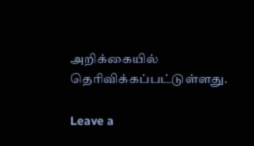அறிக்கையில் தெரிவிக்கப்பட்டுள்ளது.

Leave a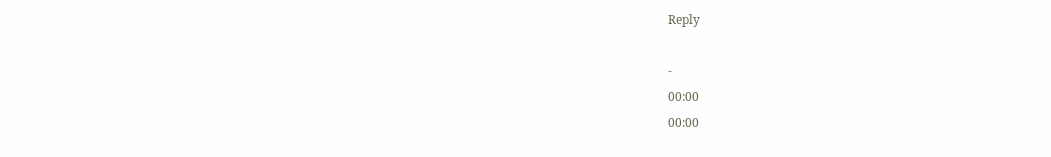Reply

-
00:00
00:00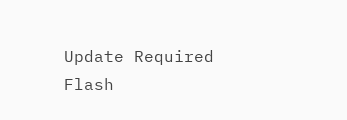Update Required Flash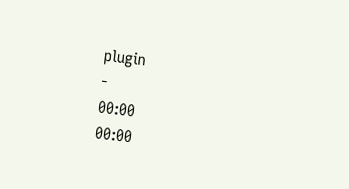plugin
-
00:00
00:00